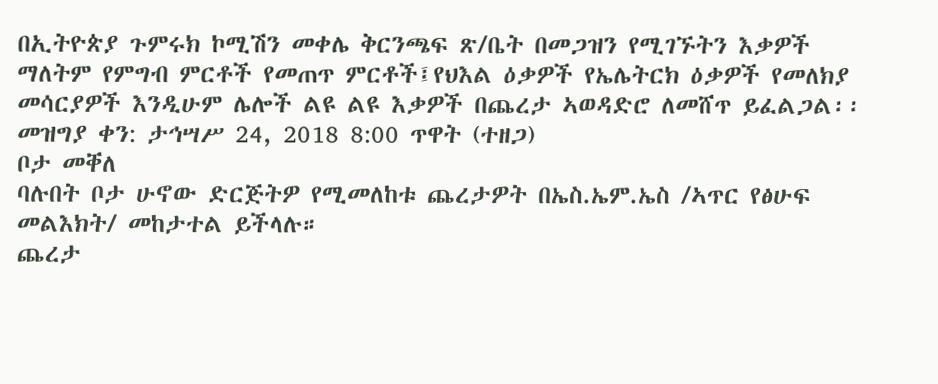በኢትዮጵያ ጉምሩክ ኮሚሽን መቀሌ ቅርንጫፍ ጽ/ቤት በመጋዝን የሚገኙትን እቃዎች ማለትም የምግብ ምርቶች የመጠጥ ምርቶች፤የህእል ዕቃዎች የኤሌትርክ ዕቃዎች የመለክያ መሳርያዎች እንዲሁም ሌሎች ልዩ ልዩ እቃዎች በጨረታ ኣወዳድሮ ለመሸጥ ይፈልጋል፡፡
መዝግያ ቀን: ታኅሣሥ 24, 2018 8:00 ጥዋት (ተዘጋ)
ቦታ መቐለ
ባሉበት ቦታ ሁኖው ድርጅትዎ የሚመለከቱ ጨረታዎት በኤስ.ኤም.ኤስ /ኣጥር የፅሁፍ መልእክት/ መከታተል ይችላሉ።
ጨረታ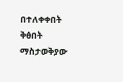በተለቀቀበት ቅፅበት ማስታወቅያው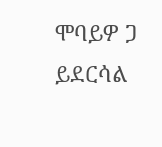ሞባይዎ ጋ ይደርሳል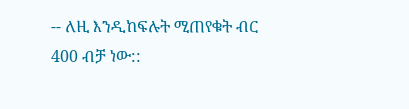-- ለዚ እንዲከፍሉት ሚጠየቁት ብር 400 ብቻ ነው::